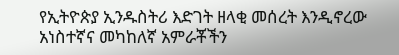የኢትዮጵያ ኢንዱስትሪ እድገት ዘላቂ መሰረት እንዲኖረው አነስተኛና መካከለኛ አምራቾችን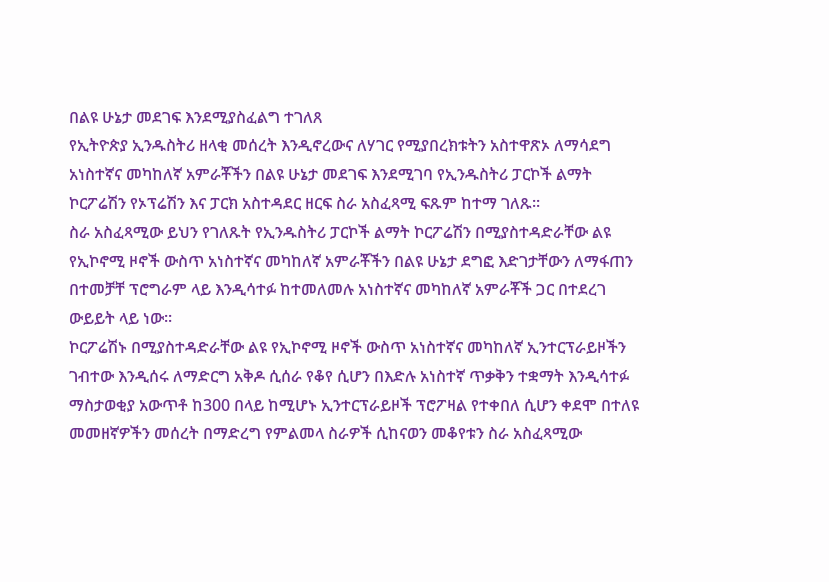በልዩ ሁኔታ መደገፍ እንደሚያስፈልግ ተገለጸ
የኢትዮጵያ ኢንዱስትሪ ዘላቂ መሰረት እንዲኖረውና ለሃገር የሚያበረክቱትን አስተዋጽኦ ለማሳደግ አነስተኛና መካከለኛ አምራቾችን በልዩ ሁኔታ መደገፍ እንደሚገባ የኢንዱስትሪ ፓርኮች ልማት ኮርፖሬሽን የኦፕሬሽን እና ፓርክ አስተዳደር ዘርፍ ስራ አስፈጻሚ ፍጹም ከተማ ገለጹ፡፡
ስራ አስፈጻሚው ይህን የገለጹት የኢንዱስትሪ ፓርኮች ልማት ኮርፖሬሽን በሚያስተዳድራቸው ልዩ የኢኮኖሚ ዞኖች ውስጥ አነስተኛና መካከለኛ አምራቾችን በልዩ ሁኔታ ደግፎ እድገታቸውን ለማፋጠን በተመቻቸ ፕሮግራም ላይ እንዲሳተፉ ከተመለመሉ አነስተኛና መካከለኛ አምራቾች ጋር በተደረገ ውይይት ላይ ነው፡፡
ኮርፖሬሽኑ በሚያስተዳድራቸው ልዩ የኢኮኖሚ ዞኖች ውስጥ አነስተኛና መካከለኛ ኢንተርፕራይዞችን ገብተው እንዲሰሩ ለማድርግ አቅዶ ሲሰራ የቆየ ሲሆን በእድሉ አነስተኛ ጥቃቅን ተቋማት እንዲሳተፉ ማስታወቂያ አውጥቶ ከ300 በላይ ከሚሆኑ ኢንተርፕራይዞች ፕሮፖዛል የተቀበለ ሲሆን ቀደሞ በተለዩ መመዘኛዎችን መሰረት በማድረግ የምልመላ ስራዎች ሲከናወን መቆየቱን ስራ አስፈጻሚው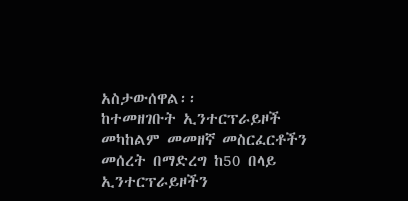አስታውሰዋል፡፡
ከተመዘገቡት ኢንተርፕራይዞች መካከልም መመዘኛ መስርፈርቶችን መሰረት በማድረግ ከ50 በላይ ኢንተርፕራይዞችን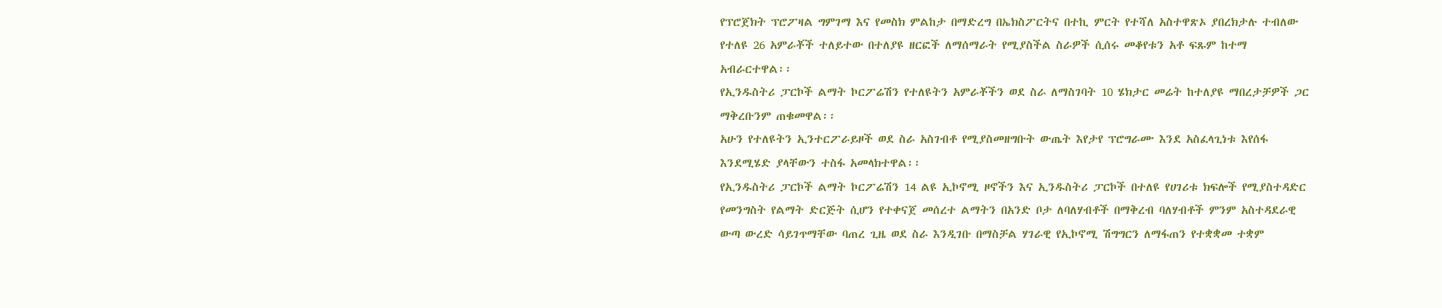የፕሮጀክት ፕሮፖዛል ግምገማ እና የመስክ ምልከታ በማድረግ በኤክስፖርትና በተኪ ምርት የተሻለ አስተዋጽኦ ያበረክታሉ ተብለው የተለዩ 26 አምራቾች ተለይተው በተለያዩ ዘርፎች ለማሰማራት የሚያስችል ስራዎች ሲሰሩ መቆየቱን አቶ ፍጹም ከተማ አብራርተዋል፡፡
የኢንዱስትሪ ፓርኮች ልማት ኮርፖሬሽን የተለዩትን አምራቾችን ወደ ስራ ለማስገባት 10 ሄክታር መሬት ከተለያዩ ማበረታቻዎች ጋር ማቅረቡንም ጠቁመዋል፡፡
አሁን የተለዩትን ኢንተርፖራይዞች ወደ ስራ አስገብቶ የሚያስመዘግቡት ውጤት እየታየ ፕሮግራሙ እንደ አስፈላጊነቱ እየሰፋ እንደሚሄድ ያላቸውን ተስፋ አመላክተዋል፡፡
የኢንዱስትሪ ፓርኮች ልማት ኮርፖሬሽን 14 ልዩ ኢኮኖሚ ዞኖችን እና ኢንዱስትሪ ፓርኮች በተለዩ የሀገሪቱ ክፍሎች የሚያስተዳድር የመንግስት የልማት ድርጅት ሲሆን የተቀናጀ መሰረተ ልማትን በአንድ ቦታ ለባለሃብቶች በማቅረብ ባለሃብቶች ምንም አስተዳደራዊ ውጣ ውረድ ሳይገጥማቸው ባጠረ ጊዜ ወደ ስራ እንዲገቡ በማስቻል ሃገራዊ የኢኮኖሚ ሽግግርን ለማፋጠን የተቋቋመ ተቋም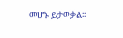መሆኑ ይታወቃል፡፡